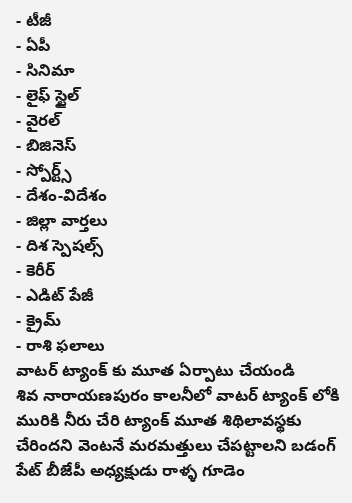- టీజీ
- ఏపీ
- సినిమా
- లైఫ్ స్టైల్
- వైరల్
- బిజినెస్
- స్పోర్ట్స్
- దేశం-విదేశం
- జిల్లా వార్తలు
- దిశ స్పెషల్స్
- కెరీర్
- ఎడిట్ పేజీ
- క్రైమ్
- రాశి ఫలాలు
వాటర్ ట్యాంక్ కు మూత ఏర్పాటు చేయండి
శివ నారాయణపురం కాలనీలో వాటర్ ట్యాంక్ లోకి మురికి నీరు చేరి ట్యాంక్ మూత శిథిలావస్థకు చేరిందని వెంటనే మరమత్తులు చేపట్టాలని బడంగ్ పేట్ బీజేపీ అధ్యక్షుడు రాళ్ళ గూడెం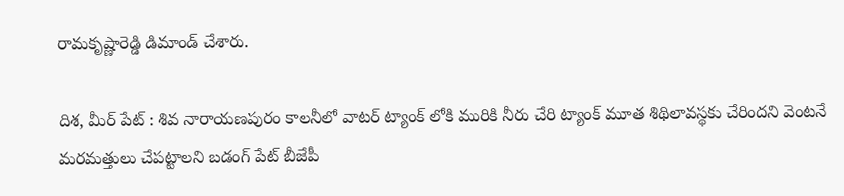రామకృష్ణారెడ్డి డిమాండ్ చేశారు.

దిశ, మీర్ పేట్ : శివ నారాయణపురం కాలనీలో వాటర్ ట్యాంక్ లోకి మురికి నీరు చేరి ట్యాంక్ మూత శిథిలావస్థకు చేరిందని వెంటనే మరమత్తులు చేపట్టాలని బడంగ్ పేట్ బీజేపీ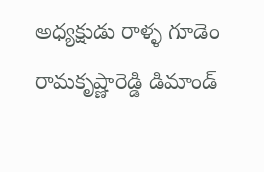అధ్యక్షుడు రాళ్ళ గూడెం రామకృష్ణారెడ్డి డిమాండ్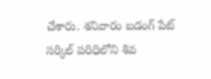చేశారు. శనివారం బడంగ్ పేట్ సర్కిల్ పరిధిలోని శివ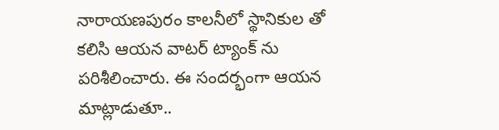నారాయణపురం కాలనీలో స్థానికుల తో కలిసి ఆయన వాటర్ ట్యాంక్ ను పరిశీలించారు. ఈ సందర్భంగా ఆయన మాట్లాడుతూ..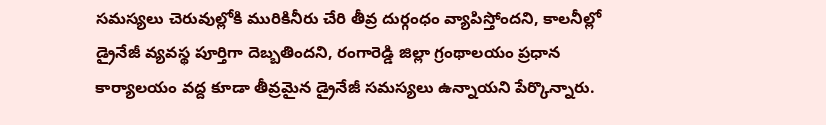సమస్యలు చెరువుల్లోకి మురికినీరు చేరి తీవ్ర దుర్గంధం వ్యాపిస్తోందని, కాలనీల్లో డ్రైనేజీ వ్యవస్థ పూర్తిగా దెబ్బతిందని, రంగారెడ్డి జిల్లా గ్రంథాలయం ప్రధాన కార్యాలయం వద్ద కూడా తీవ్రమైన డ్రైనేజీ సమస్యలు ఉన్నాయని పేర్కొన్నారు.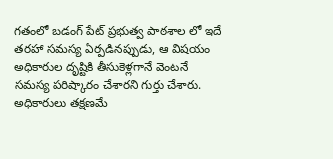గతంలో బడంగ్ పేట్ ప్రభుత్వ పాఠశాల లో ఇదే తరహా సమస్య ఏర్పడినప్పుడు, ఆ విషయం అధికారుల దృష్టికి తీసుకెళ్లగానే వెంటనే సమస్య పరిష్కారం చేశారని గుర్తు చేశారు. అధికారులు తక్షణమే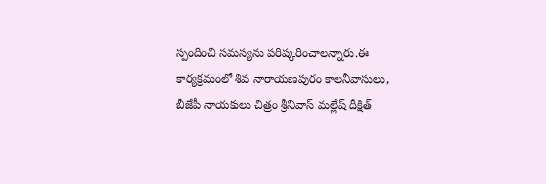స్పందించి సమస్యను పరిష్కరించాలన్నారు.ఈ కార్యక్రమంలో శివ నారాయణపురం కాలనీవాసులు, బీజేపీ నాయకులు చిత్రం శ్రీనివాస్ మల్లేష్ దీక్షిత్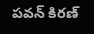పవన్ కిరణ్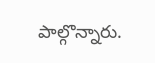పాల్గొన్నారు.